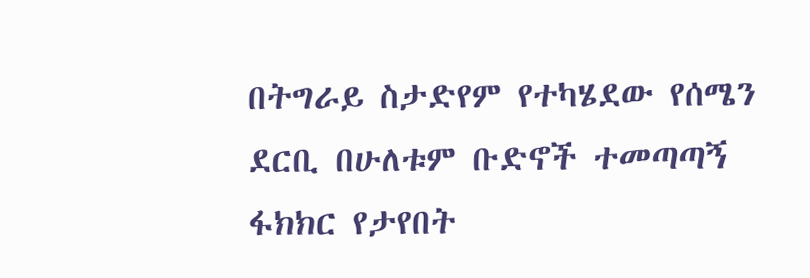በትግራይ ስታድየም የተካሄደው የሰሜን ደርቢ በሁለቱም ቡድኖች ተመጣጣኝ ፋክክር የታየበት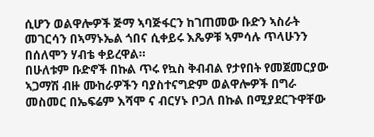ሲሆን ወልዋሎዎች ጅማ ኣባጅፋርን ከገጠመው ቡድን ኣስራት መገርሳን በኣማኑኤል ጎበና ሲቀይሩ እጼዎቹ ኣምሳሉ ጥላሁንን በሰለሞን ሃብቴ ቀይረዋል።
በሁለቱም ቡድኖች በኩል ጥሩ የኳስ ቅብብል የታየበት የመጀመርያው ኣጋማሽ ብዙ ሙከራዎችን ባያስተናግድም ወልዋሎዎች በግራ መስመር በኤፍሬም እሻሞ ና ብርሃኑ ቦጋለ በኩል በሚያደርጉዋቸው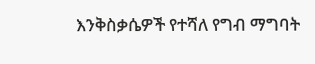እንቅስቃሴዎች የተሻለ የግብ ማግባት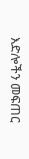እድሎችን መፍጠር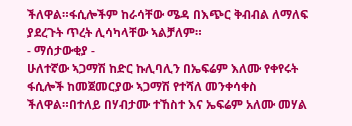ችለዋል።ፋሲሎችም ከራሳቸው ሜዳ በእጭር ቅብብል ለማለፍ ያደረጉት ጥረት ሊሳካላቸው ኣልቻለም።
- ማሰታውቂያ -
ሁለተኛው ኣጋማሽ ከድር ኩሊባሊን በኤፍሬም እለሙ የቀየሩት ፋሲሎች ከመጀመርያው ኣጋማሽ የተሻለ መንቀሳቀስ ችለዋል።በተለይ በሃብታሙ ተኸስተ እና ኤፍሬም አለሙ መሃል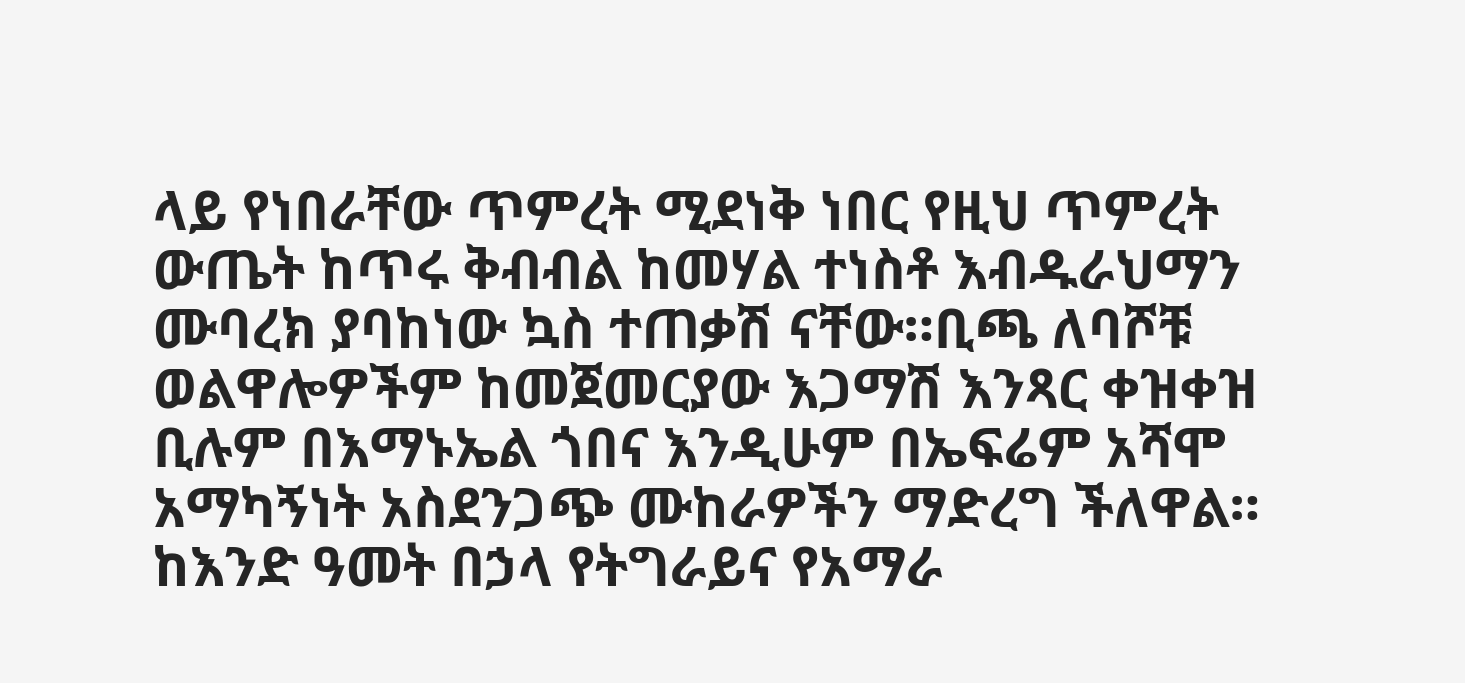ላይ የነበራቸው ጥምረት ሚደነቅ ነበር የዚህ ጥምረት ውጤት ከጥሩ ቅብብል ከመሃል ተነስቶ እብዱራህማን ሙባረክ ያባከነው ኳስ ተጠቃሽ ናቸው።ቢጫ ለባሾቹ ወልዋሎዎችም ከመጀመርያው እጋማሽ እንጻር ቀዝቀዝ ቢሉም በእማኑኤል ጎበና እንዲሁም በኤፍሬም አሻሞ አማካኝነት አስደንጋጭ ሙከራዎችን ማድረግ ችለዋል።
ከእንድ ዓመት በኃላ የትግራይና የአማራ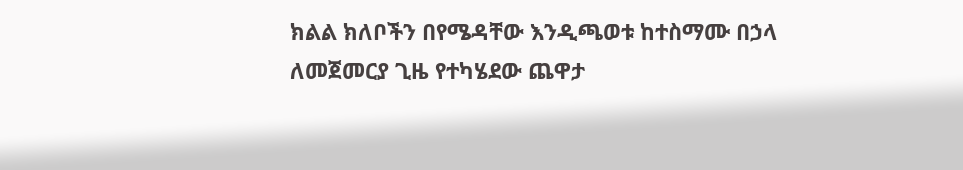ክልል ክለቦችን በየሜዳቸው እንዲጫወቱ ከተስማሙ በኃላ ለመጀመርያ ጊዜ የተካሄደው ጨዋታ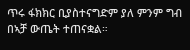ጥሩ ፋክክር ቢያስተናግድም ያለ ምንም ግብ በኣቻ ውጤት ተጠናቋል።